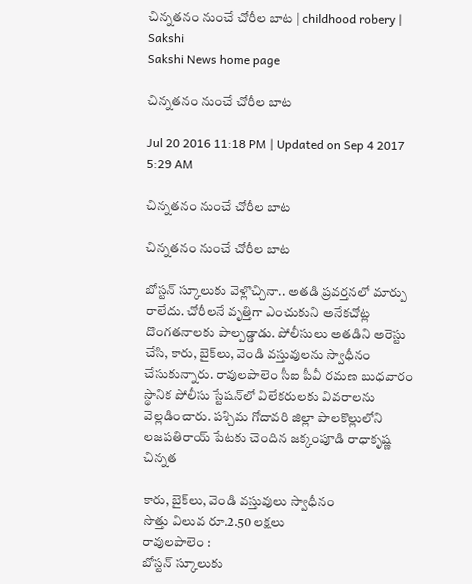చిన్నతనం నుంచే చోరీల బాట | childhood robery | Sakshi
Sakshi News home page

చిన్నతనం నుంచే చోరీల బాట

Jul 20 2016 11:18 PM | Updated on Sep 4 2017 5:29 AM

చిన్నతనం నుంచే చోరీల బాట

చిన్నతనం నుంచే చోరీల బాట

బోస్టన్‌ స్కూలుకు వెళ్లొచ్చినా.. అతడి ప్రవర్తనలో మార్పు రాలేదు. చోరీలనే వృత్తిగా ఎంచుకుని అనేకచోట్ల దొంగతనాలకు పాల్పడ్డాడు. పోలీసులు అతడిని అరెస్టు చేసి, కారు, బైక్‌లు, వెండి వస్తువులను స్వాధీనం చేసుకున్నారు. రావులపాలెం సీఐ పీవీ రమణ బుధవారం స్థానిక పోలీసు స్టేషన్‌లో విలేకరులకు వివరాలను వెల్లడించారు. పశ్చిమ గోదావరి జిల్లా పాలకొల్లులోని లజపతిరాయ్‌ పేటకు చెందిన జక్కంపూడి రాధాకృష్ణ చిన్నత

కారు, బైక్‌లు, వెండి వస్తువులు స్వాధీనం
సొత్తు విలువ రూ.2.50 లక్షలు
రావులపాలెం :
బోస్టన్‌ స్కూలుకు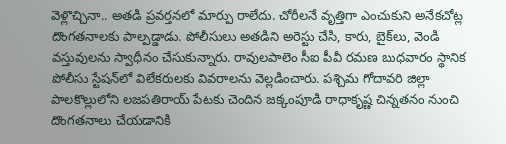వెళ్లొచ్చినా.. అతడి ప్రవర్తనలో మార్పు రాలేదు. చోరీలనే వృత్తిగా ఎంచుకుని అనేకచోట్ల దొంగతనాలకు పాల్పడ్డాడు. పోలీసులు అతడిని అరెస్టు చేసి, కారు, బైక్‌లు, వెండి వస్తువులను స్వాధీనం చేసుకున్నారు. రావులపాలెం సీఐ పీవీ రమణ బుధవారం స్థానిక పోలీసు స్టేషన్‌లో విలేకరులకు వివరాలను వెల్లడించారు. పశ్చిమ గోదావరి జిల్లా పాలకొల్లులోని లజపతిరాయ్‌ పేటకు చెందిన జక్కంపూడి రాధాకృష్ణ చిన్నతనం నుంచి దొంగతనాలు చేయడానికి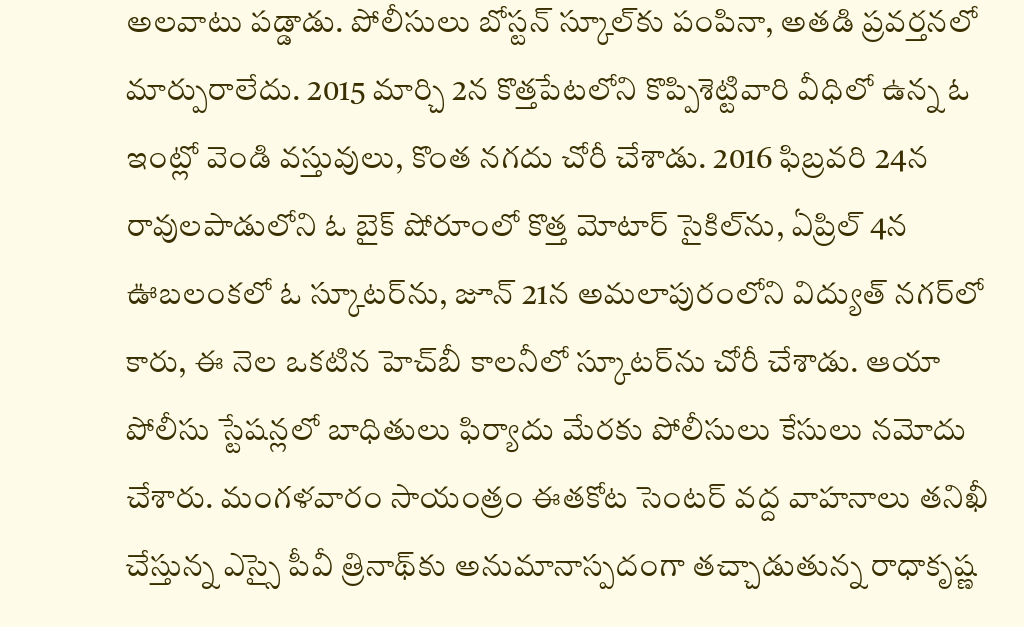అలవాటు పడ్డాడు. పోలీసులు బోస్టన్‌ స్కూల్‌కు పంపినా, అతడి ప్రవర్తనలో మార్పురాలేదు. 2015 మార్చి 2న కొత్తపేటలోని కొప్పిశెట్టివారి వీధిలో ఉన్న ఓ ఇంట్లో వెండి వస్తువులు, కొంత నగదు చోరీ చేశాడు. 2016 ఫిబ్రవరి 24న రావులపాడులోని ఓ బైక్‌ షోరూంలో కొత్త మోటార్‌ సైకిల్‌ను, ఏప్రిల్‌ 4న ఊబలంకలో ఓ స్కూటర్‌ను, జూన్‌ 21న అమలాపురంలోని విద్యుత్‌ నగర్‌లో కారు, ఈ నెల ఒకటిన హెచ్‌బీ కాలనీలో స్కూటర్‌ను చోరీ చేశాడు. ఆయా పోలీసు స్టేషన్లలో బాధితులు ఫిర్యాదు మేరకు పోలీసులు కేసులు నమోదు చేశారు. మంగళవారం సాయంత్రం ఈతకోట సెంటర్‌ వద్ద వాహనాలు తనిఖీ చేస్తున్న ఎస్సై పీవీ త్రినాథ్‌కు అనుమానాస్పదంగా తచ్చాడుతున్న రాధాకృష్ణ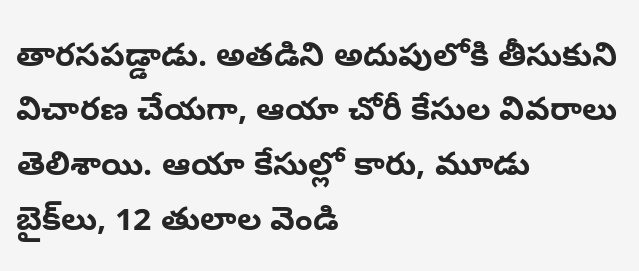తారసపడ్డాడు. అతడిని అదుపులోకి తీసుకుని విచారణ చేయగా, ఆయా చోరీ కేసుల వివరాలు తెలిశాయి. ఆయా కేసుల్లో కారు, మూడు బైక్‌లు, 12 తులాల వెండి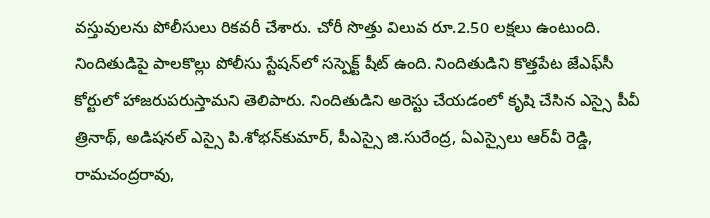వస్తువులను పోలీసులు రికవరీ చేశారు. చోరీ సొత్తు విలువ రూ.2.50 లక్షలు ఉంటుంది. నిందితుడిపై పాలకొల్లు పోలీసు స్టేషన్‌లో సస్పెక్ట్‌ షీట్‌ ఉంది. నిందితుడిని కొత్తపేట జేఎఫ్‌సీ కోర్టులో హాజరుపరుస్తామని తెలిపారు. నిందితుడిని అరెస్టు చేయడంలో కృషి చేసిన ఎస్సై పీవీ త్రినాథ్, అడిషనల్‌ ఎస్సై పి.శోభన్‌కుమార్, పీఎస్సై జి.సురేంద్ర, ఏఎస్సైలు ఆర్‌వీ రెడ్డి, రామచంద్రరావు,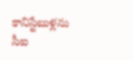కానిస్టేబుళ్లను సీఐ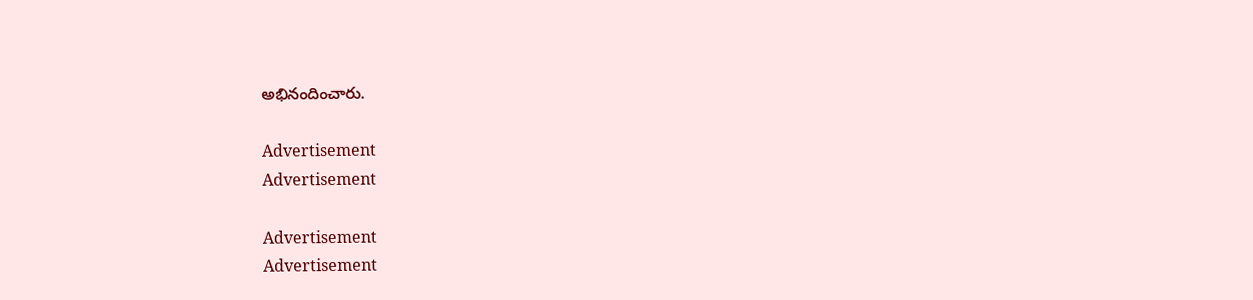అభినందించారు.

Advertisement
Advertisement

Advertisement
Advertisement